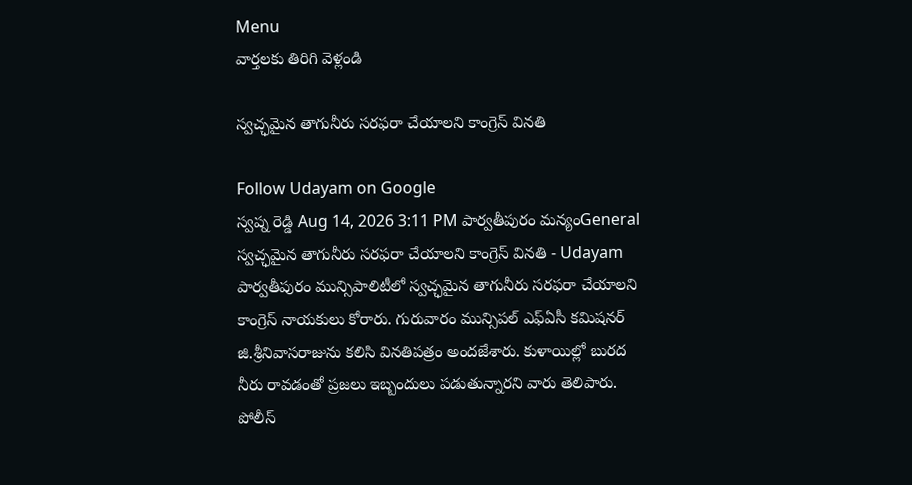Menu
వార్తలకు తిరిగి వెళ్లండి

స్వచ్ఛమైన తాగునీరు సరఫరా చేయాలని కాంగ్రెస్‌ వినతి

Follow Udayam on Google
స్వప్న రెడ్డి Aug 14, 2026 3:11 PM పార్వతీపురం మన్యంGeneral
స్వచ్ఛమైన తాగునీరు సరఫరా చేయాలని కాంగ్రెస్‌ వినతి - Udayam
పార్వతీపురం మున్సిపాలిటీలో స్వచ్ఛమైన తాగునీరు సరఫరా చేయాలని కాంగ్రెస్ నాయకులు కోరారు. గురువారం మున్సిపల్ ఎఫ్ఏసీ కమిషనర్ జి.శ్రీనివాసరాజును కలిసి వినతిపత్రం అందజేశారు. కుళాయిల్లో బురద నీరు రావడంతో ప్రజలు ఇబ్బందులు పడుతున్నారని వారు తెలిపారు. పోలీస్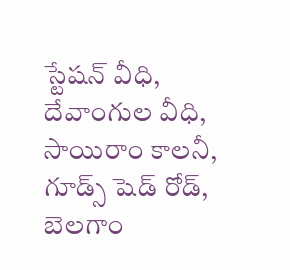స్టేషన్ వీధి, దేవాంగుల వీధి, సాయిరాం కాలనీ, గూడ్స్ షెడ్ రోడ్, బెలగాం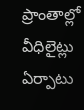ప్రాంతాల్లో వీధిలైట్లు ఏర్పాటు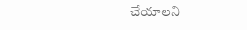చేయాలని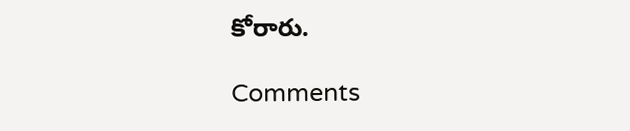కోరారు.

Comments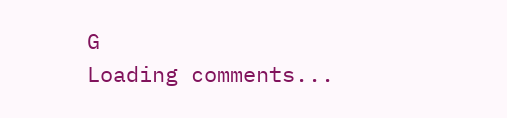G
Loading comments...